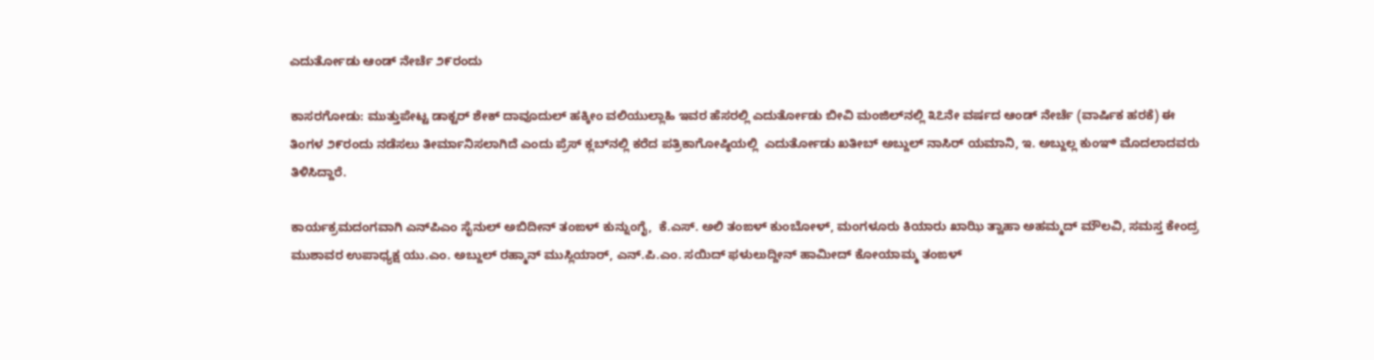ಎದುರ್ತೋಡು ಆಂಡ್ ನೇರ್ಚೆ ೨೯ರಂದು

ಕಾಸರಗೋಡು: ಮುತ್ತುಪೇಟ್ಟ ಡಾಕ್ಟರ್ ಶೇಕ್ ದಾವೂದುಲ್ ಹಕ್ಕೀಂ ವಲಿಯುಲ್ಲಾಹಿ ಇವರ ಹೆಸರಲ್ಲಿ ಎದುರ್ತೋಡು ಬೀವಿ ಮಂಜಿಲ್‌ನಲ್ಲಿ ೩೭ನೇ ವರ್ಷದ ಆಂಡ್ ನೇರ್ಚೆ (ವಾರ್ಷಿಕ ಹರಕೆ) ಈ ತಿಂಗಳ ೨೯ರಂದು ನಡೆಸಲು ತೀರ್ಮಾನಿಸಲಾಗಿದೆ ಎಂದು ಪ್ರೆಸ್ ಕ್ಲಬ್‌ನಲ್ಲಿ ಕರೆದ ಪತ್ರಿಕಾಗೋಷ್ಠಿಯಲ್ಲಿ  ಎದುರ್ತೋಡು ಖತೀಬ್ ಅಬ್ದುಲ್ ನಾಸಿರ್ ಯಮಾನಿ, ಇ. ಅಬ್ದುಲ್ಲ ಕುಂಞಿ ಮೊದಲಾದವರು ತಿಳಿಸಿದ್ದಾರೆ.

ಕಾರ್ಯಕ್ರಮದಂಗವಾಗಿ ಎನ್‌ಪಿಎಂ ಸೈನುಲ್ ಅಬಿದೀನ್ ತಂಙಳ್ ಕುನ್ನುಂಗೈ,  ಕೆ.ಎಸ್. ಅಲಿ ತಂಙಳ್ ಕುಂಬೋಳ್, ಮಂಗಳೂರು ಕಿಯಾರು ಖಾಝಿ ತ್ವಾಹಾ ಅಹಮ್ಮದ್ ಮೌಲವಿ, ಸಮಸ್ತ ಕೇಂದ್ರ ಮುಶಾವರ ಉಪಾಧ್ಯಕ್ಷ ಯು.ಎಂ. ಅಬ್ದುಲ್ ರಹ್ಮಾನ್ ಮುಸ್ಲಿಯಾರ್, ಎನ್.ಪಿ.ಎಂ. ಸಯಿದ್ ಫಳುಲುದ್ದೀನ್ ಹಾಮೀದ್ ಕೋಯಾಮ್ಮ ತಂಙಳ್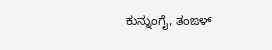ಕುನ್ನುಂಗೈ, ತಂಙಳ್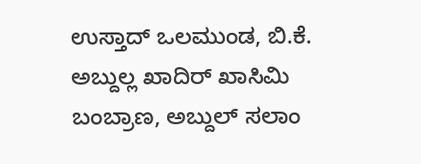ಉಸ್ತಾದ್ ಒಲಮುಂಡ, ಬಿ.ಕೆ. ಅಬ್ದುಲ್ಲ ಖಾದಿರ್ ಖಾಸಿಮಿ ಬಂಬ್ರಾಣ, ಅಬ್ದುಲ್ ಸಲಾಂ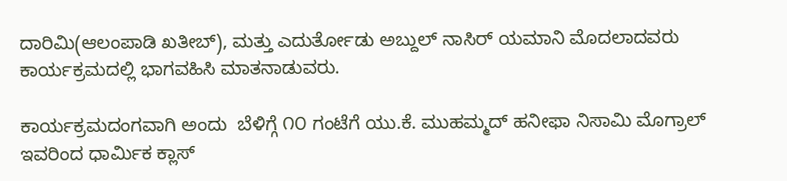ದಾರಿಮಿ(ಆಲಂಪಾಡಿ ಖತೀಬ್), ಮತ್ತು ಎದುರ್ತೋಡು ಅಬ್ದುಲ್ ನಾಸಿರ್ ಯಮಾನಿ ಮೊದಲಾದವರು ಕಾರ್ಯಕ್ರಮದಲ್ಲಿ ಭಾಗವಹಿಸಿ ಮಾತನಾಡುವರು.

ಕಾರ್ಯಕ್ರಮದಂಗವಾಗಿ ಅಂದು  ಬೆಳಿಗ್ಗೆ ೧೦ ಗಂಟೆಗೆ ಯು.ಕೆ. ಮುಹಮ್ಮದ್ ಹನೀಫಾ ನಿಸಾಮಿ ಮೊಗ್ರಾಲ್ ಇವರಿಂದ ಧಾರ್ಮಿಕ ಕ್ಲಾಸ್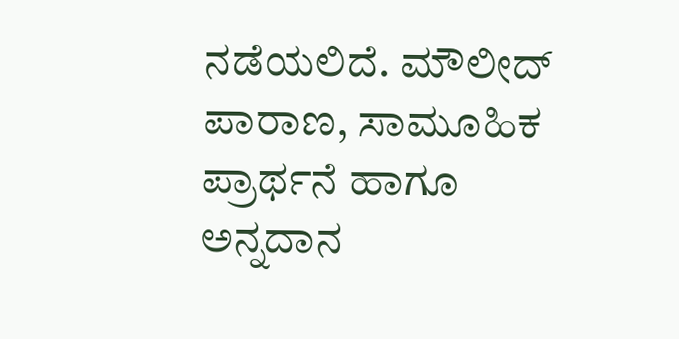ನಡೆಯಲಿದೆ. ಮೌಲೀದ್ ಪಾರಾಣ, ಸಾಮೂಹಿಕ ಪ್ರಾರ್ಥನೆ ಹಾಗೂ ಅನ್ನದಾನ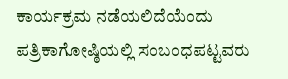ಕಾರ್ಯಕ್ರಮ ನಡೆಯಲಿದೆಯೆಂದು ಪತ್ರಿಕಾಗೋಷ್ಠಿಯಲ್ಲಿ ಸಂಬಂಧಪಟ್ಟವರು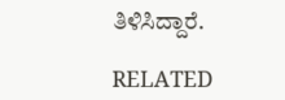ತಿಳಿಸಿದ್ದಾರೆ.

RELATED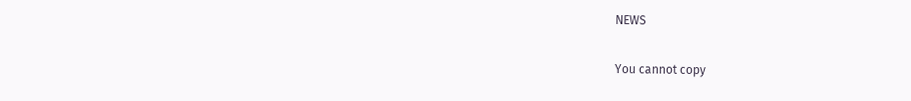NEWS

You cannot copy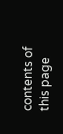contents of this page